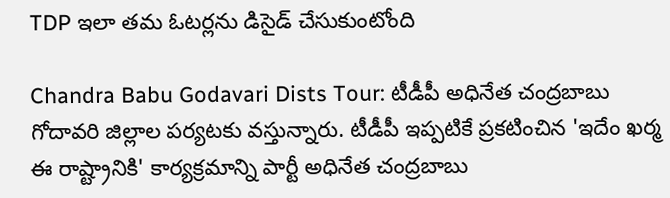TDP ఇలా తమ ఓటర్లను డిసైడ్ చేసుకుంటోంది

Chandra Babu Godavari Dists Tour: టీడీపీ అధినేత చంద్రబాబు గోదావరి జిల్లాల పర్యటకు వస్తున్నారు. టీడీపీ ఇప్పటికే ప్రకటించిన 'ఇదేం ఖర్మ ఈ రాష్ట్రానికి' కార్యక్రమాన్ని పార్టీ అధినేత చంద్రబాబు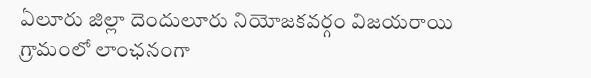ఏలూరు జిల్లా దెందులూరు నియోజకవర్గం విజయరాయి గ్రామంలో లాంఛనంగా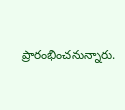ప్రారంభించనున్నారు.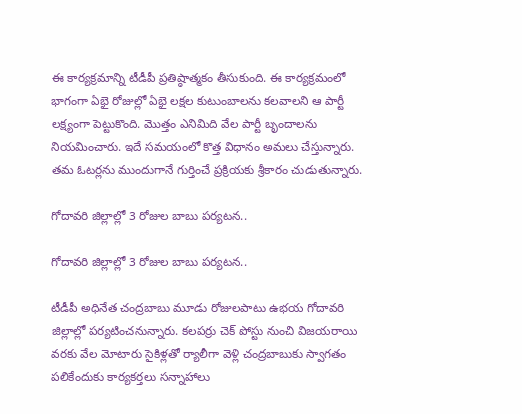ఈ కార్యక్రమాన్ని టీడీపీ ప్రతిష్ఠాత్మకం తీసుకుంది. ఈ కార్యక్రమంలో భాగంగా ఏభై రోజుల్లో ఏభై లక్షల కుటుంబాలను కలవాలని ఆ పార్టీ లక్ష్యంగా పెట్టుకొంది. మొత్తం ఎనిమిది వేల పార్టీ బృందాలను నియమించారు. ఇదే సమయంలో కొత్త విధానం అమలు చేస్తున్నారు. తమ ఓటర్లను ముందుగానే గుర్తించే ప్రక్రియకు శ్రీకారం చుడుతున్నారు.

గోదావరి జిల్లాల్లో 3 రోజుల బాబు పర్యటన..

గోదావరి జిల్లాల్లో 3 రోజుల బాబు పర్యటన..

టీడీపీ అధినేత చంద్రబాబు మూడు రోజులపాటు ఉభయ గోదావరి జిల్లాల్లో పర్యటించనున్నారు. కలపర్రు చెక్‌ పోస్టు నుంచి విజయరాయి వరకు వేల మోటారు సైకిళ్లతో ర్యాలీగా వెళ్లి చంద్రబాబుకు స్వాగతం పలికేందుకు కార్యకర్తలు సన్నాహాలు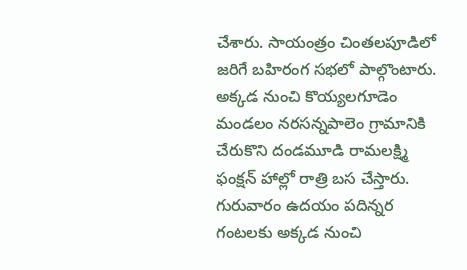చేశారు. సాయంత్రం చింతలపూడిలో జరిగే బహిరంగ సభలో పాల్గొంటారు. అక్కడ నుంచి కొయ్యలగూడెం మండలం నరసన్నపాలెం గ్రామానికి చేరుకొని దండమూడి రామలక్ష్మి ఫంక్షన్‌ హాల్లో రాత్రి బస చేస్తారు. గురువారం ఉదయం పదిన్నర గంటలకు అక్కడ నుంచి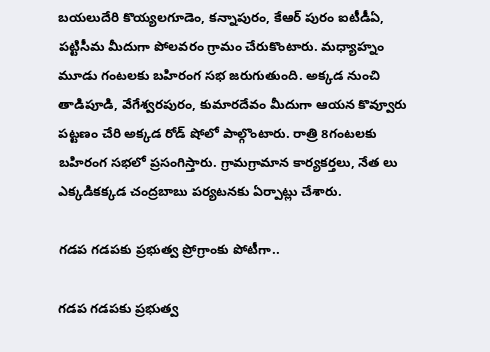బయలుదేరి కొయ్యలగూడెం, కన్నాపురం, కేఆర్‌ పురం ఐటీడీఏ, పట్టిసీమ మీదుగా పోలవరం గ్రామం చేరుకొంటారు. మధ్యాహ్నం మూడు గంటలకు బహిరంగ సభ జరుగుతుంది. అక్కడ నుంచి తాడిపూడి, వేగేశ్వరపురం, కుమారదేవం మీదుగా ఆయన కొవ్వూరు పట్టణం చేరి అక్కడ రోడ్‌ షోలో పాల్గొంటారు. రాత్రి 8గంటలకు బహిరంగ సభలో ప్రసంగిస్తారు. గ్రామగ్రామాన కార్యకర్తలు, నేత లు ఎక్కడికక్కడ చంద్రబాబు పర్యటనకు ఏర్పాట్లు చేశారు.

గడప గడపకు ప్రభుత్వ ప్రోగ్రాంకు పోటీగా..

గడప గడపకు ప్రభుత్వ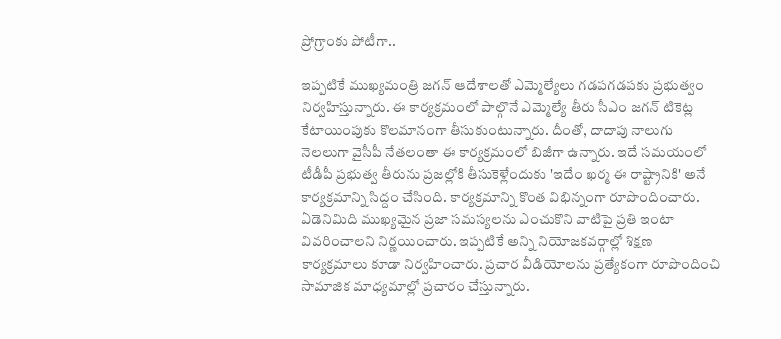ప్రోగ్రాంకు పోటీగా..

ఇప్పటికే ముఖ్యమంత్రి జగన్ ఆదేశాలతో ఎమ్మెల్యేలు గడపగడపకు ప్రభుత్వం నిర్వహిస్తున్నారు. ఈ కార్యక్రమంలో పాల్గొనే ఎమ్మెల్యే తీరు సీఎం జగన్ టికెట్ల కేటాయింపుకు కొలమానంగా తీసుకుంటున్నారు. దీంతో, దాదాపు నాలుగు నెలలుగా వైసీపీ నేతలంతా ఈ కార్యక్రమంలో బిజీగా ఉన్నారు. ఇదే సమయంలో టీడీపీ ప్రభుత్వ తీరును ప్రజల్లోకి తీసుకెళ్లేందుకు 'ఇదేం ఖర్మ ఈ రాష్ట్రానికి' అనే కార్యక్రమాన్ని సిద్దం చేసింది. కార్యక్రమాన్ని కొంత విభిన్నంగా రూపొందించారు. ఏడెనిమిది ముఖ్యమైన ప్రజా సమస్యలను ఎంచుకొని వాటిపై ప్రతి ఇంటా వివరించాలని నిర్ణయించారు. ఇప్పటికే అన్ని నియోజకవర్గాల్లో శిక్షణ కార్యక్రమాలు కూడా నిర్వహించారు. ప్రచార వీడియోలను ప్రత్యేకంగా రూపొందించి సామాజిక మాధ్యమాల్లో ప్రచారం చేస్తున్నారు.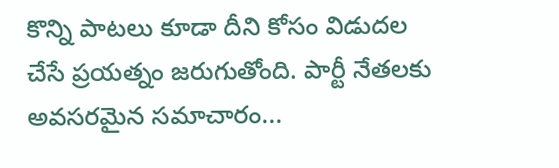కొన్ని పాటలు కూడా దీని కోసం విడుదల చేసే ప్రయత్నం జరుగుతోంది. పార్టీ నేతలకు అవసరమైన సమాచారం...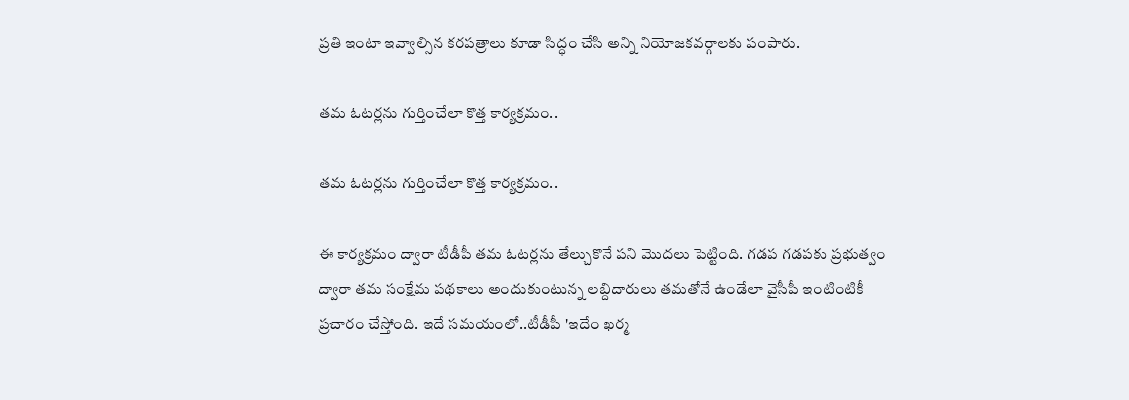ప్రతి ఇంటా ఇవ్వాల్సిన కరపత్రాలు కూడా సిద్ధం చేసి అన్ని నియోజకవర్గాలకు పంపారు.

తమ ఓటర్లను గుర్తించేలా కొత్త కార్యక్రమం..

తమ ఓటర్లను గుర్తించేలా కొత్త కార్యక్రమం..

ఈ కార్యక్రమం ద్వారా టీడీపీ తమ ఓటర్లను తేల్చుకొనే పని మొదలు పెట్టింది. గడప గడపకు ప్రభుత్వం ద్వారా తమ సంక్షేమ పథకాలు అందుకుంటున్న లబ్దిదారులు తమతోనే ఉండేలా వైసీపీ ఇంటింటికీ ప్రచారం చేస్తోంది. ఇదే సమయంలో..టీడీపీ 'ఇదేం ఖర్మ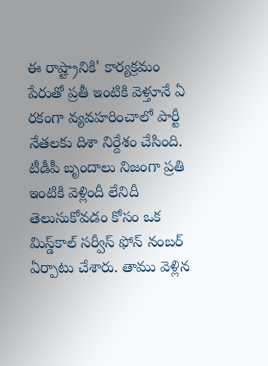ఈ రాష్ట్రానికి' కార్యక్రమం పేరుతో ప్రతీ ఇంటికి వెళ్తూనే ఏ రకంగా వ్యవహరించాలో పార్టీ నేతలకు దిశా నిర్దేశం చేసింది. టీడీపీ బృందాలు నిజంగా ప్రతి ఇంటికి వెళ్లిందీ లేనిదీ తెలుసుకోవడం కోసం ఒక మిస్డ్‌కాల్‌ సర్వీస్‌ ఫోన్‌ నంబర్‌ ఏర్పాటు చేశారు. తాము వెళ్లిన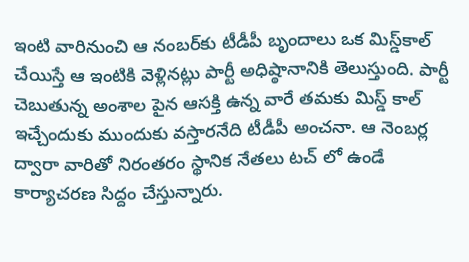ఇంటి వారినుంచి ఆ నంబర్‌కు టీడీపీ బృందాలు ఒక మిస్డ్‌కాల్‌ చేయిస్తే ఆ ఇంటికి వెళ్లినట్లు పార్టీ అధిష్ఠానానికి తెలుస్తుంది. పార్టీ చెబుతున్న అంశాల పైన ఆసక్తి ఉన్న వారే తమకు మిస్డ్ కాల్ ఇచ్చేందుకు ముందుకు వస్తారనేది టీడీపీ అంచనా. ఆ నెంబర్ల ద్వారా వారితో నిరంతరం స్థానిక నేతలు టచ్ లో ఉండే కార్యాచరణ సిద్దం చేస్తున్నారు.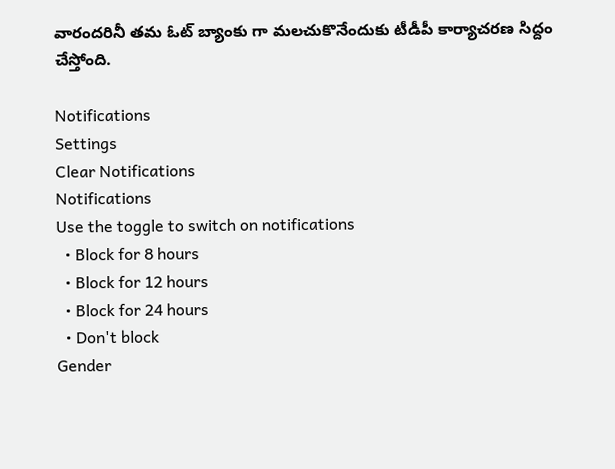వారందరినీ తమ ఓట్ బ్యాంకు గా మలచుకొనేందుకు టీడీపీ కార్యాచరణ సిద్దం చేస్తోంది.

Notifications
Settings
Clear Notifications
Notifications
Use the toggle to switch on notifications
  • Block for 8 hours
  • Block for 12 hours
  • Block for 24 hours
  • Don't block
Gender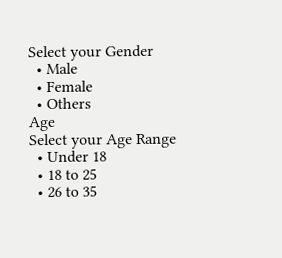Select your Gender
  • Male
  • Female
  • Others
Age
Select your Age Range
  • Under 18
  • 18 to 25
  • 26 to 35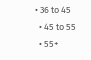• 36 to 45
  • 45 to 55
  • 55+